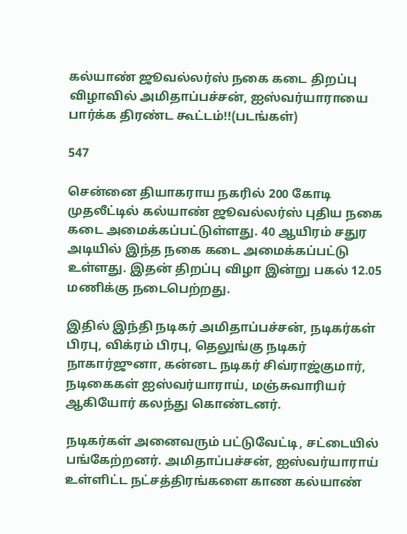கல்யாண் ஜூவல்லர்ஸ் நகை கடை திறப்பு விழாவில் அமிதாப்பச்சன், ஐஸ்வர்யாராயை பார்க்க திரண்ட கூட்டம்!!(படங்கள்)

547

சென்னை தியாகராய நகரில் 200 கோடி முதலீட்டில் கல்யாண் ஜூவல்லர்ஸ் புதிய நகை கடை அமைக்கப்பட்டுள்ளது. 40 ஆயிரம் சதுர அடியில் இந்த நகை கடை அமைக்கப்பட்டு உள்ளது. இதன் திறப்பு விழா இன்று பகல் 12.05 மணிக்கு நடைபெற்றது.

இதில் இந்தி நடிகர் அமிதாப்பச்சன், நடிகர்கள் பிரபு, விக்ரம் பிரபு, தெலுங்கு நடிகர் நாகார்ஜுனா, கன்னட நடிகர் சிவ்ராஜ்குமார், நடிகைகள் ஐஸ்வர்யாராய், மஞ்சுவாரியர் ஆகியோர் கலந்து கொண்டனர்.

நடிகர்கள் அனைவரும் பட்டுவேட்டி, சட்டையில் பங்கேற்றனர். அமிதாப்பச்சன், ஐஸ்வர்யாராய் உள்ளிட்ட நட்சத்திரங்களை காண கல்யாண்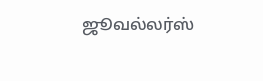ஜூவல்லர்ஸ்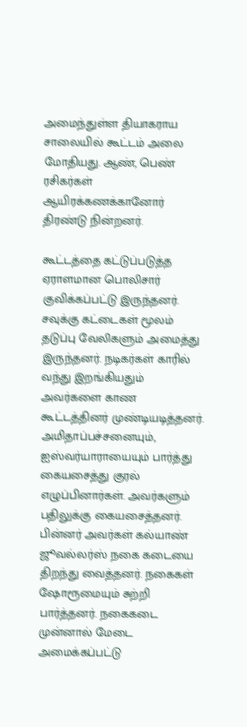அமைந்துள்ள தியாகராய சாலையில் கூட்டம் அலை மோதியது. ஆண், பெண் ரசிகர்கள் ஆயிரக்கணக்கானோர் திரண்டு நின்றனர்.

கூட்டத்தை கட்டுப்படுத்த ஏராளமான பொலிசார் குவிக்கப்பட்டு இருந்தனர். சவுக்கு கட்டைகள் மூலம் தடுப்பு வேலிகளும் அமைத்து இருந்தனர். நடிகர்கள் காரில் வந்து இறங்கியதும் அவர்களை காண கூட்டத்தினர் முண்டியடித்தனர். அமிதாப்பச்சனையும், ஐஸ்வர்யாராயையும் பார்த்து கையசைத்து குரல் எழுப்பினார்கள். அவர்களும் பதிலுக்கு கையசைத்தனர். பின்னர் அவர்கள் கல்யாண் ஜூவல்லர்ஸ் நகை கடையை திறந்து வைத்தனர். நகைகள் ஷோரூமையும் சுற்றி பார்த்தனர். நகைகடை முன்னால் மேடை அமைக்கப்பட்டு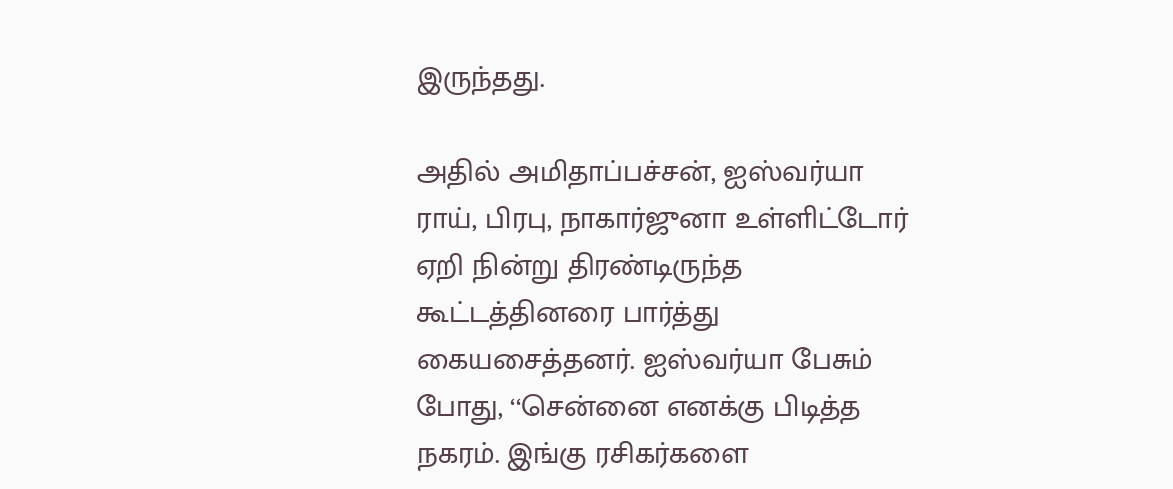இருந்தது.

அதில் அமிதாப்பச்சன், ஐஸ்வர்யா ராய், பிரபு, நாகார்ஜுனா உள்ளிட்டோர் ஏறி நின்று திரண்டிருந்த கூட்டத்தினரை பார்த்து கையசைத்தனர். ஐஸ்வர்யா பேசும் போது, ‘‘சென்னை எனக்கு பிடித்த நகரம். இங்கு ரசிகர்களை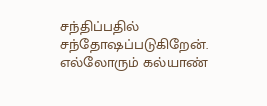சந்திப்பதில் சந்தோஷப்படுகிறேன். எல்லோரும் கல்யாண்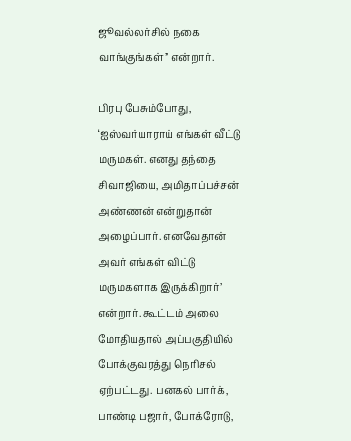ஜூவல்லர்சில் நகை வாங்குங்கள்’’ என்றார்.

பிரபு பேசும்போது, ‘ஐஸ்வர்யாராய் எங்கள் வீட்டு மருமகள். எனது தந்தை சிவாஜியை, அமிதாப்பச்சன் அண்ணன் என்றுதான் அழைப்பார். எனவேதான் அவர் எங்கள் விட்டு மருமகளாக இருக்கிறார்’ என்றார். கூட்டம் அலை மோதியதால் அப்பகுதியில் போக்குவரத்து நெரிசல் ஏற்பட்டது. பனகல் பார்க், பாண்டி பஜார், போக்ரோடு,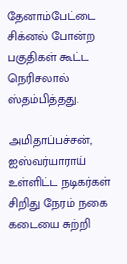தேனாம்பேட்டை சிக்னல் போன்ற பகுதிகள் கூட்ட நெரிசலால் ஸ்தம்பித்தது.

அமிதாப்பச்சன், ஐஸ்வர்யாராய் உள்ளிட்ட நடிகர்கள் சிறிது நேரம் நகை கடையை சுற்றி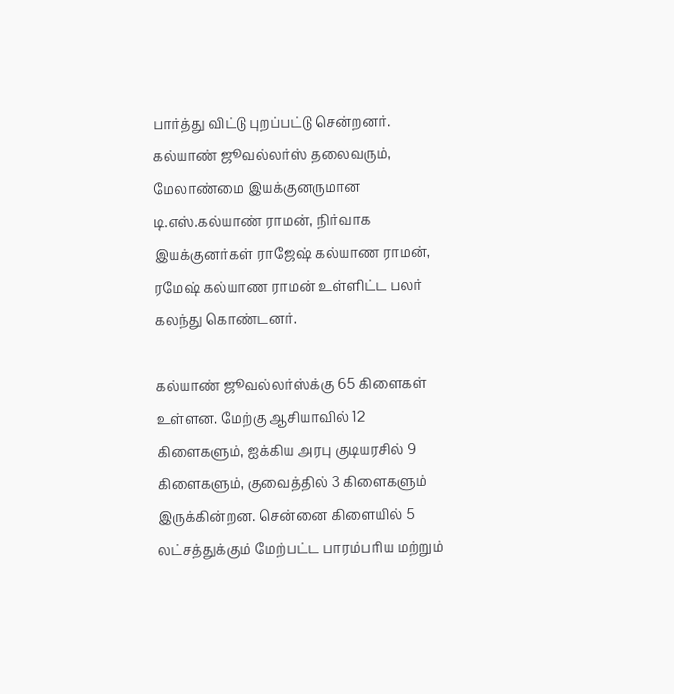பார்த்து விட்டு புறப்பட்டு சென்றனர். கல்யாண் ஜூவல்லர்ஸ் தலைவரும், மேலாண்மை இயக்குனருமான டி.எஸ்.கல்யாண் ராமன், நிர்வாக இயக்குனர்கள் ராஜேஷ் கல்யாண ராமன், ரமேஷ் கல்யாண ராமன் உள்ளிட்ட பலர் கலந்து கொண்டனர்.

கல்யாண் ஜூவல்லர்ஸ்க்கு 65 கிளைகள் உள்ளன. மேற்கு ஆசியாவில் 12 கிளைகளும், ஐக்கிய அரபு குடியரசில் 9 கிளைகளும், குவைத்தில் 3 கிளைகளும் இருக்கின்றன. சென்னை கிளையில் 5 லட்சத்துக்கும் மேற்பட்ட பாரம்பரிய மற்றும்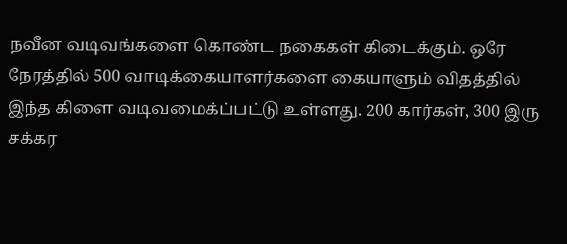நவீன வடிவங்களை கொண்ட நகைகள் கிடைக்கும். ஒரே நேரத்தில் 500 வாடிக்கையாளர்களை கையாளும் விதத்தில் இந்த கிளை வடிவமைக்ப்பட்டு உள்ளது. 200 கார்கள், 300 இரு சக்கர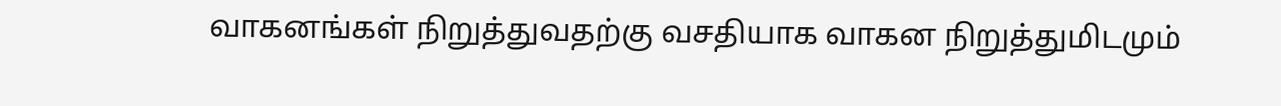வாகனங்கள் நிறுத்துவதற்கு வசதியாக வாகன நிறுத்துமிடமும்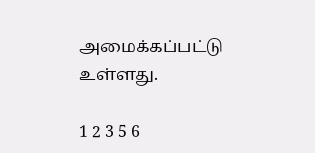அமைக்கப்பட்டு உள்ளது.

1 2 3 5 6